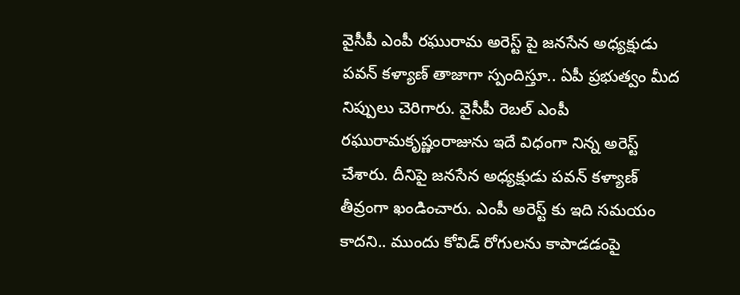వైసీపీ ఎంపీ రఘురామ అరెస్ట్ పై జనసేన అధ్యక్షుడు పవన్ కళ్యాణ్ తాజాగా స్పందిస్తూ.. ఏపీ ప్రభుత్వం మీద నిప్పులు చెరిగారు. వైసీపీ రెబల్ ఎంపీ రఘురామకృష్ణంరాజును ఇదే విధంగా నిన్న అరెస్ట్ చేశారు. దీనిపై జనసేన అధ్యక్షుడు పవన్ కళ్యాణ్ తీవ్రంగా ఖండించారు. ఎంపీ అరెస్ట్ కు ఇది సమయం కాదని.. ముందు కోవిడ్ రోగులను కాపాడడంపై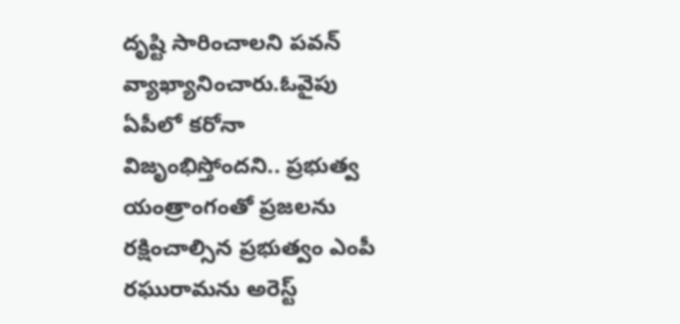దృష్టి సారించాలని పవన్ వ్యాఖ్యానించారు.ఓవైపు ఏపీలో కరోనా విజృంభిస్తోందని.. ప్రభుత్వ యంత్రాంగంతో ప్రజలను రక్షించాల్సిన ప్రభుత్వం ఎంపీ రఘురామను అరెస్ట్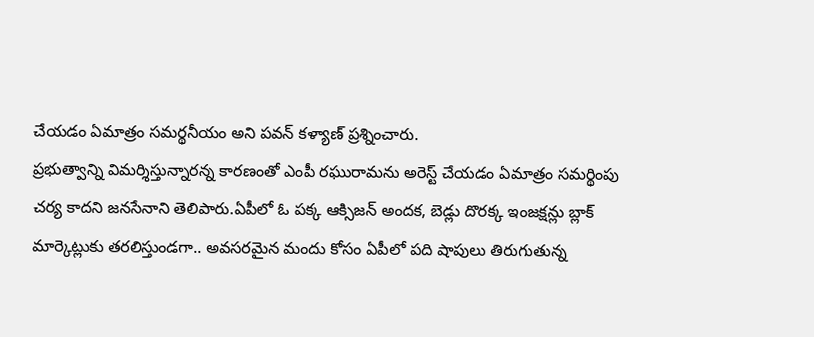చేయడం ఏమాత్రం సమర్థనీయం అని పవన్ కళ్యాణ్ ప్రశ్నించారు.
ప్రభుత్వాన్ని విమర్శిస్తున్నారన్న కారణంతో ఎంపీ రఘురామను అరెస్ట్ చేయడం ఏమాత్రం సమర్థింపు చర్య కాదని జనసేనాని తెలిపారు.ఏపీలో ఓ పక్క ఆక్సిజన్ అందక, బెడ్లు దొరక్క ఇంజక్షన్లు బ్లాక్ మార్కెట్లుకు తరలిస్తుండగా.. అవసరమైన మందు కోసం ఏపీలో పది షాపులు తిరుగుతున్న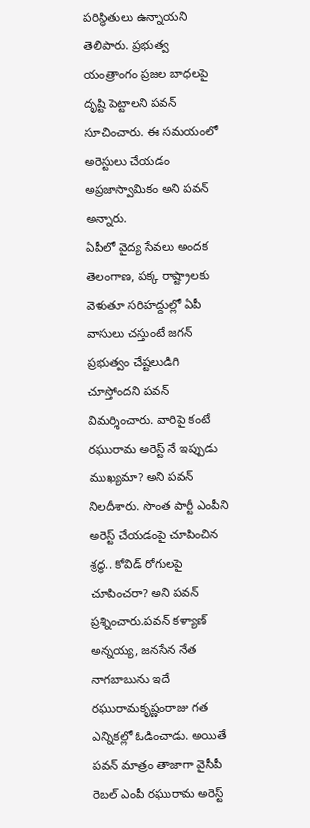పరిస్థితులు ఉన్నాయని తెలిపారు. ప్రభుత్వ యంత్రాంగం ప్రజల బాధలపై దృష్టి పెట్టాలని పవన్ సూచించారు. ఈ సమయంలో అరెస్టులు చేయడం అప్రజాస్వామికం అని పవన్ అన్నారు.
ఏపీలో వైద్య సేవలు అందక తెలంగాణ, పక్క రాష్ట్రాలకు వెళుతూ సరిహద్దుల్లో ఏపీ వాసులు చస్తుంటే జగన్ ప్రభుత్వం చేష్టలుడిగి చూస్తోందని పవన్ విమర్శించారు. వారిపై కంటే రఘురామ అరెస్ట్ నే ఇప్పుడు ముఖ్యమా? అని పవన్ నిలదీశారు. సొంత పార్టీ ఎంపీని అరెస్ట్ చేయడంపై చూపించిన శ్రద్ధ.. కోవిడ్ రోగులపై చూపించరా? అని పవన్ ప్రశ్నించారు.పవన్ కళ్యాణ్ అన్నయ్య, జనసేన నేత నాగబాబును ఇదే రఘురామకృష్ణంరాజు గత ఎన్నికల్లో ఓడించాడు. అయితే పవన్ మాత్రం తాజాగా వైసీపీ రెబల్ ఎంపీ రఘురామ అరెస్ట్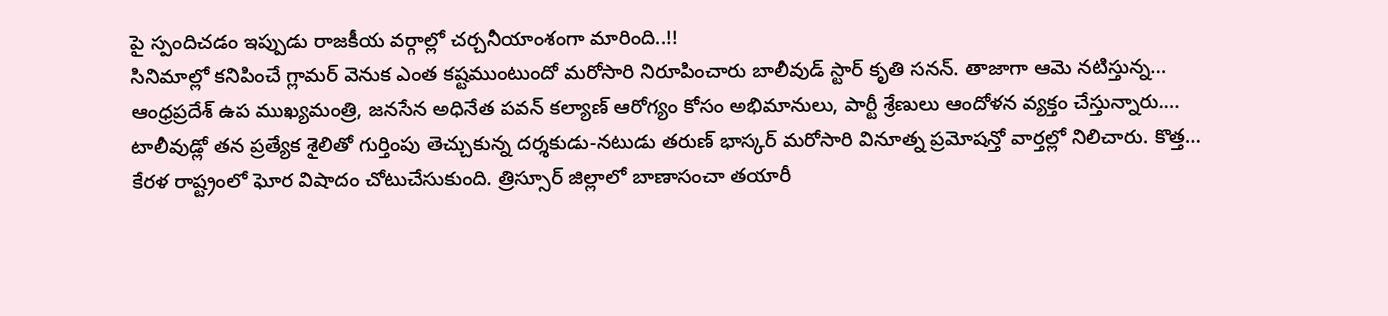పై స్పందిచడం ఇప్పుడు రాజకీయ వర్గాల్లో చర్చనీయాంశంగా మారింది..!!
సినిమాల్లో కనిపించే గ్లామర్ వెనుక ఎంత కష్టముంటుందో మరోసారి నిరూపించారు బాలీవుడ్ స్టార్ కృతి సనన్. తాజాగా ఆమె నటిస్తున్న…
ఆంధ్రప్రదేశ్ ఉప ముఖ్యమంత్రి, జనసేన అధినేత పవన్ కల్యాణ్ ఆరోగ్యం కోసం అభిమానులు, పార్టీ శ్రేణులు ఆందోళన వ్యక్తం చేస్తున్నారు.…
టాలీవుడ్లో తన ప్రత్యేక శైలితో గుర్తింపు తెచ్చుకున్న దర్శకుడు-నటుడు తరుణ్ భాస్కర్ మరోసారి వినూత్న ప్రమోషన్తో వార్తల్లో నిలిచారు. కొత్త…
కేరళ రాష్ట్రంలో ఘోర విషాదం చోటుచేసుకుంది. త్రిస్సూర్ జిల్లాలో బాణాసంచా తయారీ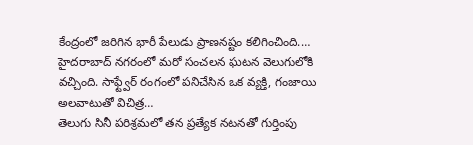కేంద్రంలో జరిగిన భారీ పేలుడు ప్రాణనష్టం కలిగించింది.…
హైదరాబాద్ నగరంలో మరో సంచలన ఘటన వెలుగులోకి వచ్చింది. సాఫ్ట్వేర్ రంగంలో పనిచేసిన ఒక వ్యక్తి, గంజాయి అలవాటుతో విచిత్ర…
తెలుగు సినీ పరిశ్రమలో తన ప్రత్యేక నటనతో గుర్తింపు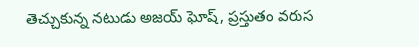తెచ్చుకున్న నటుడు అజయ్ ఘోష్, ప్రస్తుతం వరుస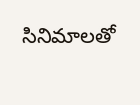సినిమాలతో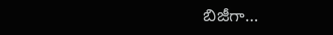బిజీగా…